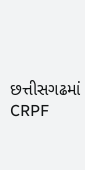છત્તીસગઢમાં CRPF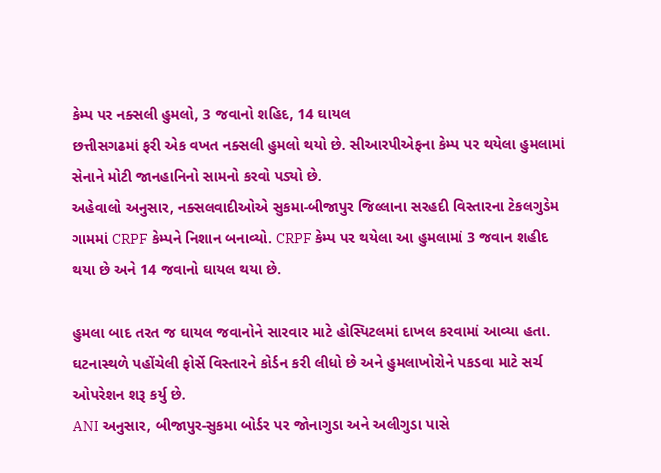કેમ્પ પર નક્સલી હુમલો, 3 જવાનો શહિદ, 14 ઘાયલ
છત્તીસગઢમાં ફરી એક વખત નક્સલી હુમલો થયો છે. સીઆરપીએફના કેમ્પ પર થયેલા હુમલામાં સેનાને મોટી જાનહાનિનો સામનો કરવો પડ્યો છે.
અહેવાલો અનુસાર, નક્સલવાદીઓએ સુકમા-બીજાપુર જિલ્લાના સરહદી વિસ્તારના ટેકલગુડેમ ગામમાં CRPF કેમ્પને નિશાન બનાવ્યો. CRPF કેમ્પ પર થયેલા આ હુમલામાં 3 જવાન શહીદ થયા છે અને 14 જવાનો ઘાયલ થયા છે.

હુમલા બાદ તરત જ ઘાયલ જવાનોને સારવાર માટે હોસ્પિટલમાં દાખલ કરવામાં આવ્યા હતા. ઘટનાસ્થળે પહોંચેલી ફોર્સે વિસ્તારને કોર્ડન કરી લીધો છે અને હુમલાખોરોને પકડવા માટે સર્ચ ઓપરેશન શરૂ કર્યુ છે.
ANI અનુસાર, બીજાપુર-સુકમા બોર્ડર પર જોનાગુડા અને અલીગુડા પાસે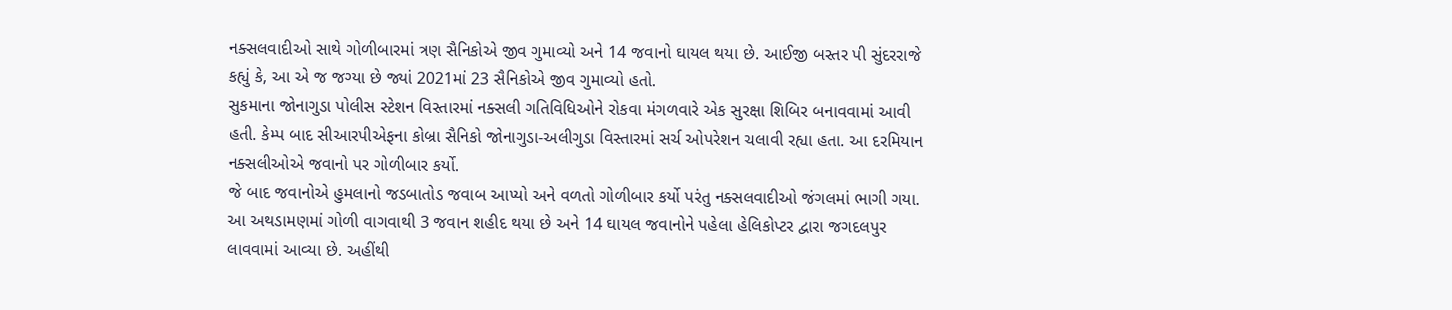નક્સલવાદીઓ સાથે ગોળીબારમાં ત્રણ સૈનિકોએ જીવ ગુમાવ્યો અને 14 જવાનો ઘાયલ થયા છે. આઈજી બસ્તર પી સુંદરરાજે કહ્યું કે, આ એ જ જગ્યા છે જ્યાં 2021માં 23 સૈનિકોએ જીવ ગુમાવ્યો હતો.
સુકમાના જોનાગુડા પોલીસ સ્ટેશન વિસ્તારમાં નક્સલી ગતિવિધિઓને રોકવા મંગળવારે એક સુરક્ષા શિબિર બનાવવામાં આવી હતી. કેમ્પ બાદ સીઆરપીએફના કોબ્રા સૈનિકો જોનાગુડા-અલીગુડા વિસ્તારમાં સર્ચ ઓપરેશન ચલાવી રહ્યા હતા. આ દરમિયાન નક્સલીઓએ જવાનો પર ગોળીબાર કર્યો.
જે બાદ જવાનોએ હુમલાનો જડબાતોડ જવાબ આપ્યો અને વળતો ગોળીબાર કર્યો પરંતુ નક્સલવાદીઓ જંગલમાં ભાગી ગયા. આ અથડામણમાં ગોળી વાગવાથી 3 જવાન શહીદ થયા છે અને 14 ઘાયલ જવાનોને પહેલા હેલિકોપ્ટર દ્વારા જગદલપુર લાવવામાં આવ્યા છે. અહીંથી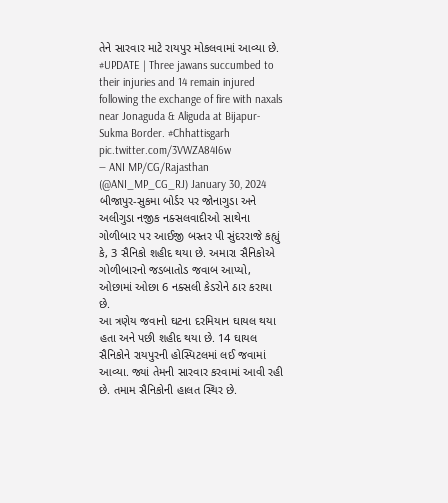તેને સારવાર માટે રાયપુર મોકલવામાં આવ્યા છે.
#UPDATE | Three jawans succumbed to their injuries and 14 remain injured following the exchange of fire with naxals near Jonaguda & Aliguda at Bijapur- Sukma Border. #Chhattisgarh pic.twitter.com/3VWZA84I6w
— ANI MP/CG/Rajasthan (@ANI_MP_CG_RJ) January 30, 2024
બીજાપુર-સુકમા બોર્ડર પર જોનાગુડા અને અલીગુડા નજીક નક્સલવાદીઓ સાથેના ગોળીબાર પર આઈજી બસ્તર પી સુંદરરાજે કહ્યું કે, 3 સૈનિકો શહીદ થયા છે. અમારા સૈનિકોએ ગોળીબારનો જડબાતોડ જવાબ આપ્યો, ઓછામાં ઓછા 6 નક્સલી કેડરોને ઠાર કરાયા છે.
આ ત્રણેય જવાનો ઘટના દરમિયાન ઘાયલ થયા હતા અને પછી શહીદ થયા છે. 14 ઘાયલ સૈનિકોને રાયપુરની હોસ્પિટલમાં લઈ જવામાં આવ્યા. જ્યાં તેમની સારવાર કરવામાં આવી રહી છે. તમામ સૈનિકોની હાલત સ્થિર છે.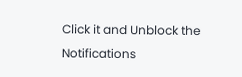Click it and Unblock the Notifications